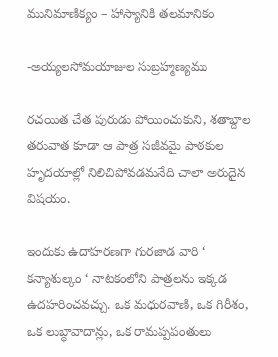మునిమాణిక్యం – హాస్యానికి తలమానికం

-అయ్యలసోమయాజుల సుబ్రహ్మణ్యము

రచయిత చేత పురుడు పోయించుకుని, శతాబ్దాల తరువాత కూడా ఆ పాత్ర సజీవమై పాఠకుల హృదయాల్లో నిలిచిపోవడమనేది చాలా అరుదైన విషయం.

ఇందుకు ఉదాహరణగా గురజాడ వారి ‘ కన్యాశుల్కం ‘ నాటకంలోని పాత్రలను ఇక్కడ ఉదహరించవచ్చు. ఒక మధురవాణి, ఒక గిరీశం, ఒక లుబ్ధావాదాన్లు, ఒక రామప్పపంతులు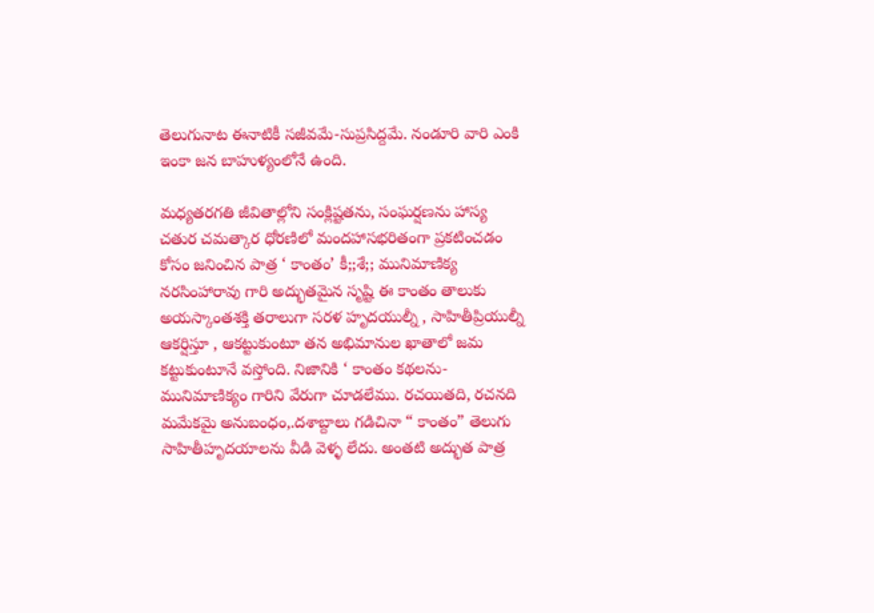తెలుగునాట ఈనాటికీ సజీవమే-సుప్రసిద్దమే. నండూరి వారి ఎంకి ఇంకా జన బాహుళ్యంలోనే ఉంది.

మధ్యతరగతి జీవితాల్లోని సంక్లిష్టతను, సంఘర్షణను హాస్య చతుర చమత్కార ధోరణిలో మందహాసభరితంగా ప్రకటించడం కోసం జనించిన పాత్ర ‘ కాంతం’ కీ;;శే;; మునిమాణిక్య నరసింహారావు గారి అద్భుతమైన సృష్టి ఈ కాంతం తాలుకు అయస్కాంతశక్తి తరాలుగా సరళ హృదయుల్నీ , సాహితీప్రియుల్నీ ఆకర్షిస్తూ , ఆకట్టుకుంటూ తన అభిమానుల ఖాతాలో జమ కట్టుకుంటూనే వస్తోంది. నిజానికి ‘ కాంతం కథలను-మునిమాణిక్యం గారిని వేరుగా చూడలేము. రచయితది, రచనది మమేకమై అనుబంధం,.దశాబ్దాలు గడిచినా “ కాంతం” తెలుగు సాహితీహృదయాలను వీడి వెళ్ళ లేదు. అంతటి అద్భుత పాత్ర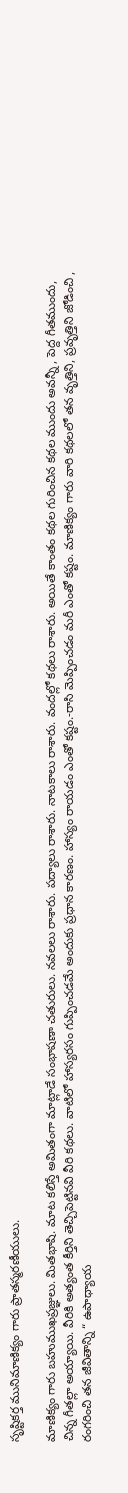సృష్టికర్త మునిమాణిక్యం గారు ప్రాతస్మరణీయులు.

మాణిక్యం గారు బహుముఖప్రజ్ఞులు. మితభాషి. మాట కలిస్తే అమితంగా మాట్లాడే సంభాషణా చతురులు. నవలలు రాశారు. పద్యాలు రాశారు. నాటకాలు రాశారు. వందల్లో కథలు రాశారు. అయితే కాంతం కథల గురించిన కథల ముందు అవన్నీ , పెద్ద గీతముందు, చిన్న గీతల్లా అయ్యాయి. వీరికి అత్యంత కీర్తిని తెచ్చిపెట్టినవి వీరి కథలు. వాటిలో హాస్యరసం గుప్పించడమే అందుకు ప్రధాన కారణం. హాస్యం రాయడం ఎంతో కష్టం.-రాసి మెప్పించడం మరీ ఎంతో కష్టం. మాణిక్యం గారు వారి కథలలో తన వృత్తిని, ప్రవృత్తిని జోడించి , రంగరించి తన జీవితాన్ని “ ఉపాధ్యాయ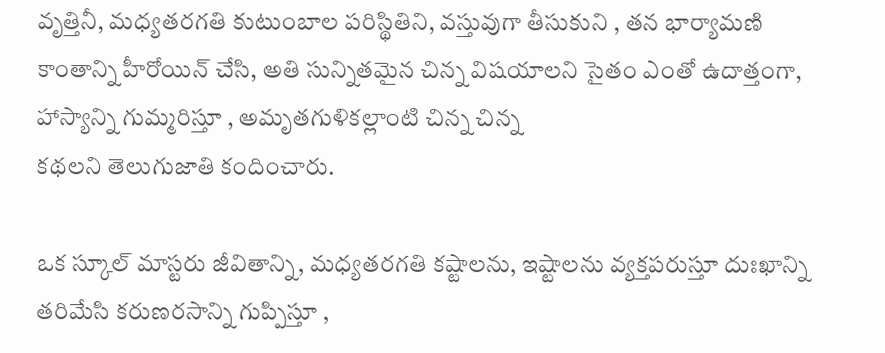వృత్తినీ, మధ్యతరగతి కుటుంబాల పరిస్థితిని, వస్తువుగా తీసుకుని , తన భార్యామణి కాంతాన్ని హీరోయిన్ చేసి, అతి సున్నితమైన చిన్న విషయాలని సైతం ఎంతో ఉదాత్తంగా, హాస్యాన్ని గుమ్మరిస్తూ , అమృతగుళికల్లాంటి చిన్న చిన్న
కథలని తెలుగుజాతి కందించారు.

ఒక స్కూల్ మాస్టరు జీవితాన్ని, మధ్యతరగతి కష్టాలను, ఇష్టాలను వ్యక్తపరుస్తూ దుఃఖాన్ని తరిమేసి కరుణరసాన్ని గుప్పిస్తూ ,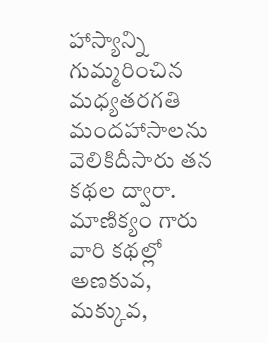హాస్యాన్ని గుమ్మరించిన మధ్యతరగతి మందహాసాలను వెలికిదీసారు తన కథల ద్వారా. మాణిక్యం గారు వారి కథల్లో అణకువ, మక్కువ,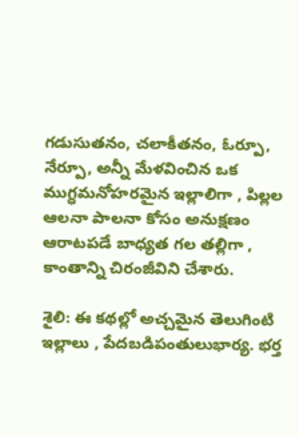గడుసుతనం, చలాకీతనం, ఓర్పూ, నేర్పూ, అన్నీ మేళవించిన ఒక ముగ్ధమనోహరమైన ఇల్లాలిగా , పిల్లల ఆలనా పాలనా కోసం అనుక్షణం ఆరాటపడే బాధ్యత గల తల్లిగా , కాంతాన్ని చిరంజీవిని చేశారు.

శైలి: ఈ కథల్లో అచ్చమైన తెలుగింటి ఇల్లాలు , పేదబడిపంతులుభార్య. భర్త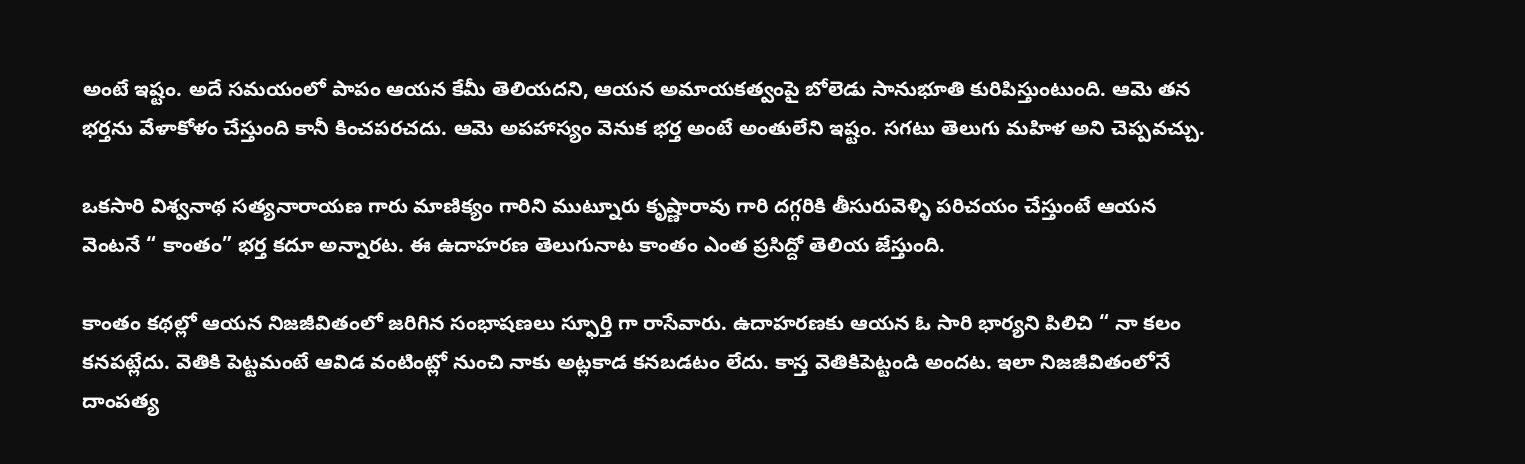అంటే ఇష్టం. అదే సమయంలో పాపం ఆయన కేమీ తెలియదని, ఆయన అమాయకత్వంపై బోలెడు సానుభూతి కురిపిస్తుంటుంది. ఆమె తన భర్తను వేళాకోళం చేస్తుంది కానీ కించపరచదు. ఆమె అపహాస్యం వెనుక భర్త అంటే అంతులేని ఇష్టం. సగటు తెలుగు మహిళ అని చెప్పవచ్చు.

ఒకసారి విశ్వనాథ సత్యనారాయణ గారు మాణిక్యం గారిని ముట్నూరు కృష్ణారావు గారి దగ్గరికి తీసురువెళ్ళి పరిచయం చేస్తుంటే ఆయన వెంటనే “ కాంతం” భర్త కదూ అన్నారట. ఈ ఉదాహరణ తెలుగునాట కాంతం ఎంత ప్రసిద్దో తెలియ జేస్తుంది.

కాంతం కథల్లో ఆయన నిజజీవితంలో జరిగిన సంభాషణలు స్ఫూర్తి గా రాసేవారు. ఉదాహరణకు ఆయన ఓ సారి భార్యని పిలిచి “ నా కలం కనపట్లేదు. వెతికి పెట్టమంటే ఆవిడ వంటింట్లో నుంచి నాకు అట్లకాడ కనబడటం లేదు. కాస్త వెతికిపెట్టండి అందట. ఇలా నిజజీవితంలోనే దాంపత్య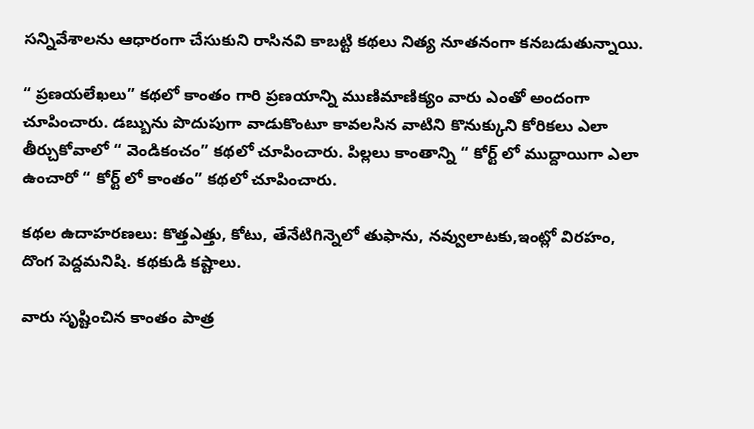సన్నివేశాలను ఆధారంగా చేసుకుని రాసినవి కాబట్టి కథలు నిత్య నూతనంగా కనబడుతున్నాయి.

“ ప్రణయలేఖలు” కథలో కాంతం గారి ప్రణయాన్ని ముణిమాణిక్యం వారు ఎంతో అందంగా చూపించారు. డబ్బును పొదుపుగా వాడుకొంటూ కావలసిన వాటిని కొనుక్కుని కోరికలు ఎలా తీర్చుకోవాలో “ వెండికంచం” కథలో చూపించారు. పిల్లలు కాంతాన్ని “ కోర్ట్ లో ముద్దాయిగా ఎలా ఉంచారో “ కోర్ట్‌ లో కాంతం” కథలో చూపించారు.

కథల ఉదాహరణలు: కొత్తఎత్తు, కోటు, తేనేటిగిన్నెలో తుఫాను, నవ్వులాటకు,ఇంట్లో విరహం, దొంగ పెద్దమనిషి. కథకుడి కష్టాలు.

వారు సృష్టించిన కాంతం పాత్ర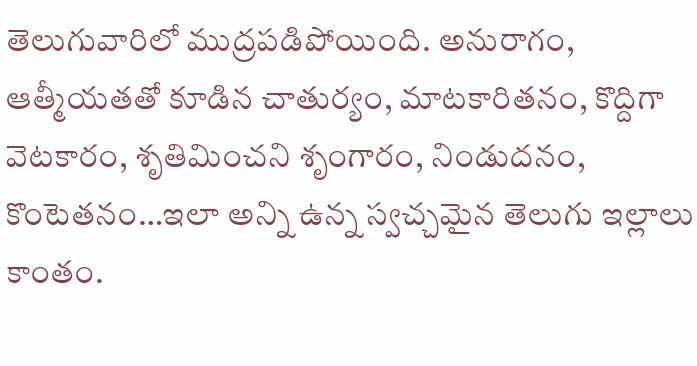తెలుగువారిలో ముద్రపడిపోయింది. అనురాగం, ఆత్మీయతతో కూడిన చాతుర్యం, మాటకారితనం, కొద్దిగా వెటకారం, శృతిమించని శృంగారం, నిండుదనం, కొంటెతనం…ఇలా అన్ని ఉన్న స్వచ్చమైన తెలుగు ఇల్లాలు కాంతం.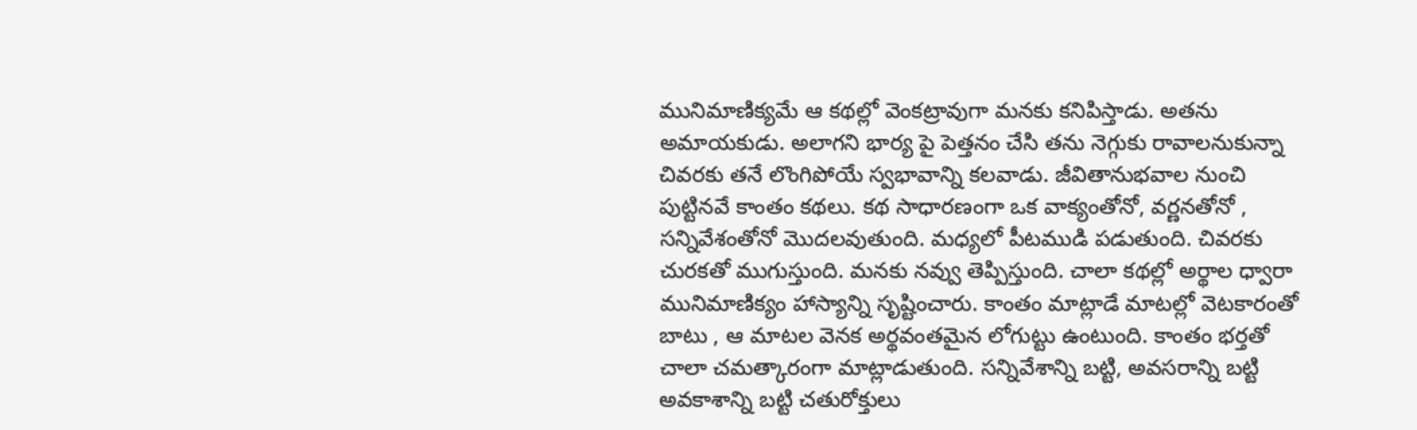మునిమాణిక్యమే ఆ కథల్లో వెంకట్రావుగా మనకు కనిపిస్తాడు. అతను అమాయకుడు. అలాగని భార్య పై పెత్తనం చేసి తను నెగ్గుకు రావాలనుకున్నా చివరకు తనే లొంగిపోయే స్వభావాన్ని కలవాడు. జీవితానుభవాల నుంచి పుట్టినవే కాంతం కథలు. కథ సాధారణంగా ఒక వాక్యంతోనో, వర్ణనతోనో , సన్నివేశంతోనో మొదలవుతుంది. మధ్యలో పీటముడి పడుతుంది. చివరకు చురకతో ముగుస్తుంది. మనకు నవ్వు తెప్పిస్తుంది. చాలా కథల్లో అర్థాల ధ్వారా మునిమాణిక్యం హాస్యాన్ని సృష్టించారు. కాంతం మాట్లాడే మాటల్లో వెటకారంతో బాటు , ఆ మాటల వెనక అర్థవంతమైన లోగుట్టు ఉంటుంది. కాంతం భర్తతో చాలా చమత్కారంగా మాట్లాడుతుంది. సన్నివేశాన్ని బట్టి, అవసరాన్ని బట్టి అవకాశాన్ని బట్టి చతురోక్తులు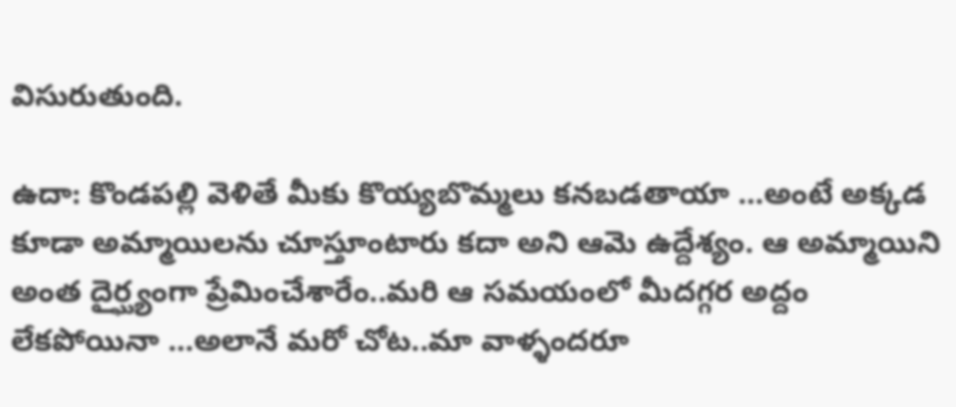విసురుతుంది.

ఉదా: కొండపల్లి వెళితే మీకు కొయ్యబొమ్మలు కనబడతాయా …అంటే అక్కడ కూడా అమ్మాయిలను చూస్తూంటారు కదా అని ఆమె ఉద్దేశ్యం. ఆ అమ్మాయిని అంత దైర్ఘ్యంగా ప్రేమించేశారేం..మరి ఆ సమయంలో మీదగ్గర అద్దం లేకపోయినా …అలానే మరో చోట..మా వాళ్ళందరూ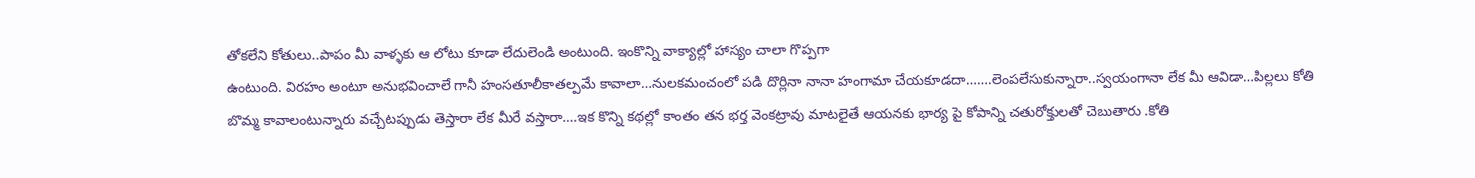తోకలేని కోతులు..పాపం మీ వాళ్ళకు ఆ లోటు కూడా లేదులెండి అంటుంది. ఇంకొన్ని వాక్యాల్లో హాస్యం చాలా గొప్పగా
ఉంటుంది. విరహం అంటూ అనుభవించాలే గానీ హంసతూలీకాతల్పమే కావాలా…నులకమంచంలో పడి దొర్లినా నానా హంగామా చేయకూడదా…….లెంపలేసుకున్నారా..స్వయంగానా లేక మీ ఆవిడా…పిల్లలు కోతి బొమ్మ కావాలంటున్నారు వచ్చేటప్పుడు తెస్తారా లేక మీరే వస్తారా….ఇక కొన్ని కథల్లో కాంతం తన భర్త వెంకట్రావు మాటలైతే ఆయనకు భార్య పై కోపాన్ని చతురోక్తులతో చెబుతారు .కోతి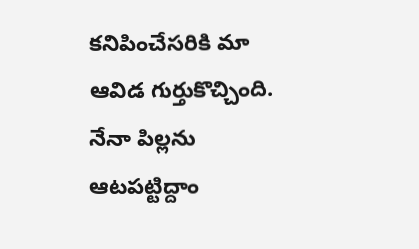కనిపించేసరికి మా ఆవిడ గుర్తుకొచ్చింది. నేనా పిల్లను ఆటపట్టిద్దాం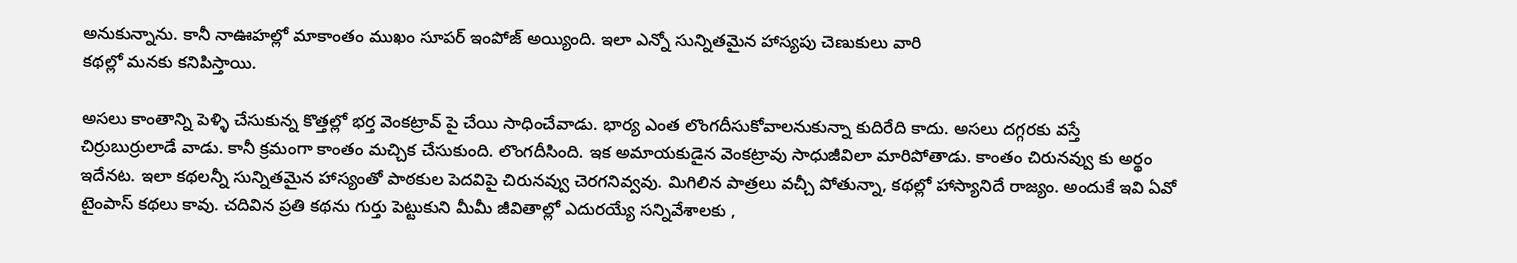అనుకున్నాను. కానీ నాఊహల్లో మాకాంతం ముఖం సూపర్ ఇంపోజ్‌ అయ్యింది. ఇలా ఎన్నో సున్నితమైన హాస్యపు చెణుకులు వారి
కథల్లో మనకు కనిపిస్తాయి.

అసలు కాంతాన్ని పెళ్ళి చేసుకున్న కొత్తల్లో భర్త వెంకట్రావ్ పై చేయి సాధించేవాడు. భార్య ఎంత లొంగదీసుకోవాలనుకున్నా కుదిరేది కాదు. అసలు దగ్గరకు వస్తే చిర్రుబుర్రులాడే వాడు. కానీ క్రమంగా కాంతం మచ్చిక చేసుకుంది. లొంగదీసింది. ఇక అమాయకుడైన వెంకట్రావు సాధుజీవిలా మారిపోతాడు. కాంతం చిరునవ్వు కు అర్థం ఇదేనట. ఇలా కథలన్నీ సున్నితమైన హాస్యంతో పాఠకుల పెదవిపై చిరునవ్వు చెరగనివ్వవు. మిగిలిన పాత్రలు వచ్చీ పోతున్నా, కథల్లో హాస్యానిదే రాజ్యం. అందుకే ఇవి ఏవో టైంపాస్ కథలు కావు. చదివిన ప్రతి కథను గుర్తు పెట్టుకుని మీమీ జీవితాల్లో ఎదురయ్యే సన్నివేశాలకు ,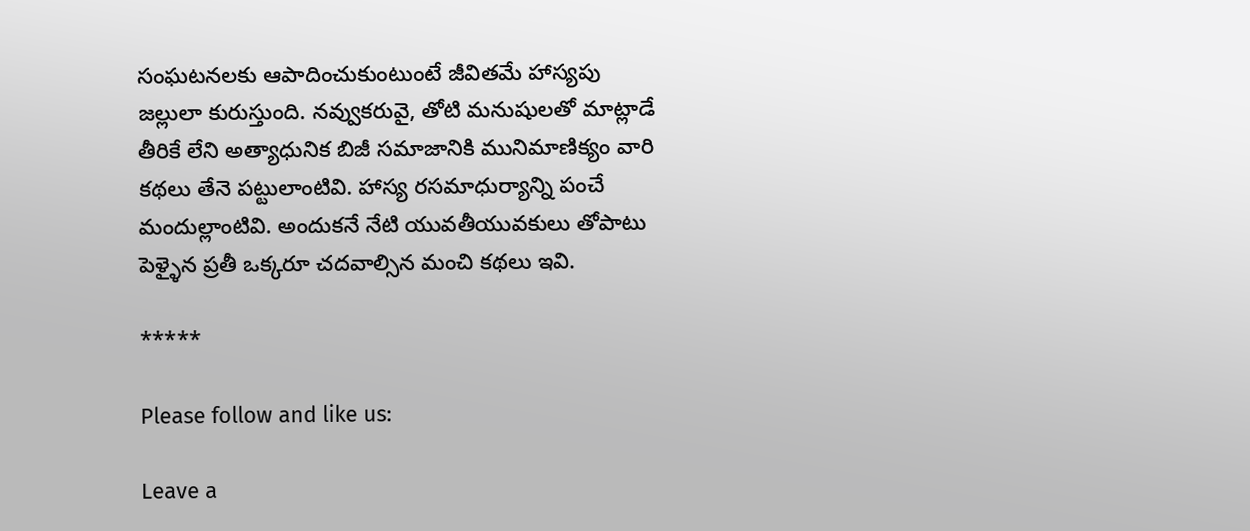సంఘటనలకు ఆపాదించుకుంటుంటే జీవితమే హాస్యపు జల్లులా కురుస్తుంది. నవ్వుకరువై, తోటి మనుషులతో మాట్లాడే తీరికే లేని అత్యాధునిక బిజీ సమాజానికి మునిమాణిక్యం వారి కథలు తేనె పట్టులాంటివి. హాస్య రసమాధుర్యాన్ని పంచే మందుల్లాంటివి. అందుకనే నేటి యువతీయువకులు తోపాటు పెళ్ళైన ప్రతీ ఒక్కరూ చదవాల్సిన మంచి కథలు ఇవి.

*****

Please follow and like us:

Leave a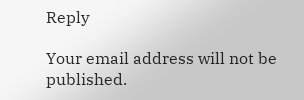Reply

Your email address will not be published.